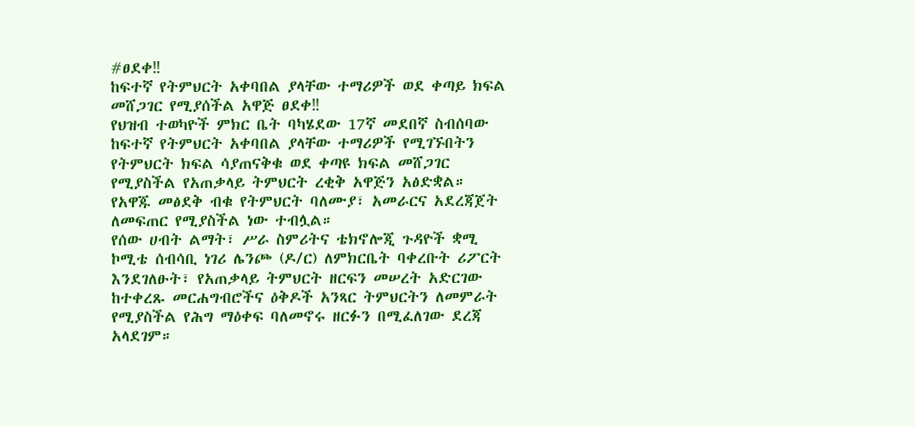#ፀደቀ‼
ከፍተኛ የትምህርት አቀባበል ያላቸው ተማሪዎች ወደ ቀጣይ ክፍል መሸጋገር የሚያሰችል አዋጅ ፀደቀ‼
የህዝብ ተወካዮች ምክር ቤት ባካሄደው 17ኛ መደበኛ ስብሰባው ከፍተኛ የትምህርት አቀባበል ያላቸው ተማሪዎች የሚገኙበትን የትምህርት ክፍል ሳያጠናቅቁ ወደ ቀጣዩ ክፍል መሸጋገር የሚያስችል የአጠቃላይ ትምህርት ረቂቅ አዋጅን አፅድቋል።
የአዋጁ መፅደቅ ብቁ የትምህርት ባለሙያ፣ አመራርና አደረጃጀት ለመፍጠር የሚያስችል ነው ተብሏል።
የሰው ሀብት ልማት፣ ሥራ ስምሪትና ቴክኖሎጂ ጉዳዮች ቋሚ ኮሚቴ ሰብሳቢ ነገሪ ሌንጮ (ዶ/ር) ለምክርቤት ባቀረቡት ሪፖርት እንደገለፁት፣ የአጠቃላይ ትምህርት ዘርፍን መሠረት አድርገው ከተቀረጹ መርሐግብሮችና ዕቅዶች አንጻር ትምህርትን ለመምራት የሚያስችል የሕግ ማዕቀፍ ባለመኖሩ ዘርፉን በሚፈለገው ደረጃ አላደገም።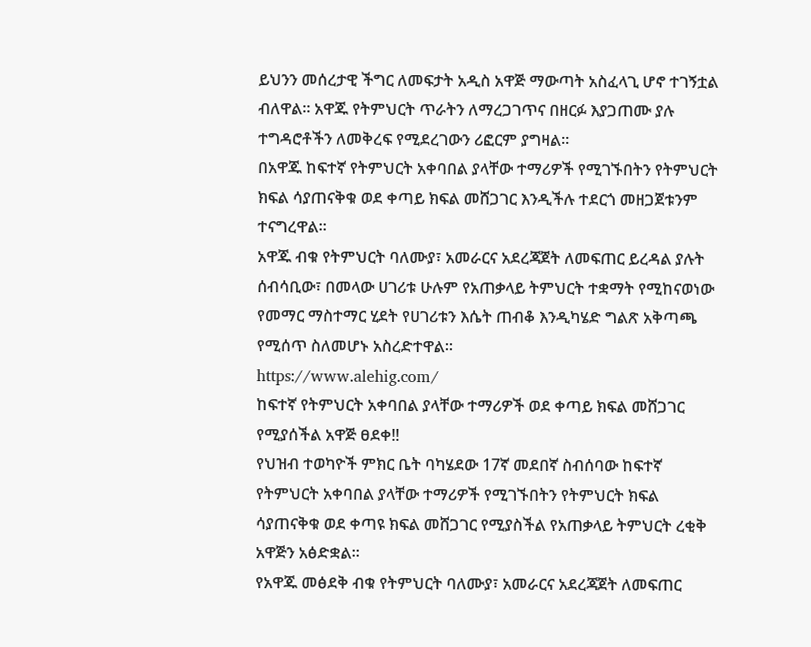ይህንን መሰረታዊ ችግር ለመፍታት አዲስ አዋጅ ማውጣት አስፈላጊ ሆኖ ተገኝቷል ብለዋል። አዋጁ የትምህርት ጥራትን ለማረጋገጥና በዘርፉ እያጋጠሙ ያሉ ተግዳሮቶችን ለመቅረፍ የሚደረገውን ሪፎርም ያግዛል።
በአዋጁ ከፍተኛ የትምህርት አቀባበል ያላቸው ተማሪዎች የሚገኙበትን የትምህርት ክፍል ሳያጠናቅቁ ወደ ቀጣይ ክፍል መሸጋገር እንዲችሉ ተደርጎ መዘጋጀቱንም ተናግረዋል።
አዋጁ ብቁ የትምህርት ባለሙያ፣ አመራርና አደረጃጀት ለመፍጠር ይረዳል ያሉት ሰብሳቢው፣ በመላው ሀገሪቱ ሁሉም የአጠቃላይ ትምህርት ተቋማት የሚከናወነው የመማር ማስተማር ሂደት የሀገሪቱን እሴት ጠብቆ እንዲካሄድ ግልጽ አቅጣጫ የሚሰጥ ስለመሆኑ አስረድተዋል።
https://www.alehig.com/
ከፍተኛ የትምህርት አቀባበል ያላቸው ተማሪዎች ወደ ቀጣይ ክፍል መሸጋገር የሚያሰችል አዋጅ ፀደቀ‼
የህዝብ ተወካዮች ምክር ቤት ባካሄደው 17ኛ መደበኛ ስብሰባው ከፍተኛ የትምህርት አቀባበል ያላቸው ተማሪዎች የሚገኙበትን የትምህርት ክፍል ሳያጠናቅቁ ወደ ቀጣዩ ክፍል መሸጋገር የሚያስችል የአጠቃላይ ትምህርት ረቂቅ አዋጅን አፅድቋል።
የአዋጁ መፅደቅ ብቁ የትምህርት ባለሙያ፣ አመራርና አደረጃጀት ለመፍጠር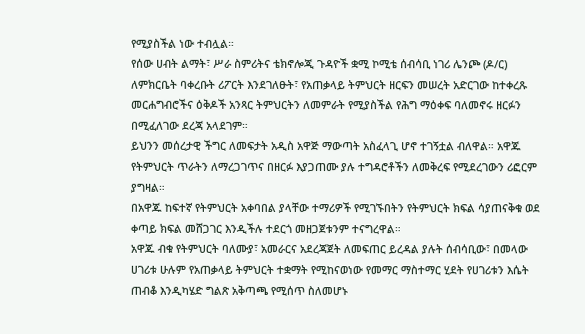የሚያስችል ነው ተብሏል።
የሰው ሀብት ልማት፣ ሥራ ስምሪትና ቴክኖሎጂ ጉዳዮች ቋሚ ኮሚቴ ሰብሳቢ ነገሪ ሌንጮ (ዶ/ር) ለምክርቤት ባቀረቡት ሪፖርት እንደገለፁት፣ የአጠቃላይ ትምህርት ዘርፍን መሠረት አድርገው ከተቀረጹ መርሐግብሮችና ዕቅዶች አንጻር ትምህርትን ለመምራት የሚያስችል የሕግ ማዕቀፍ ባለመኖሩ ዘርፉን በሚፈለገው ደረጃ አላደገም።
ይህንን መሰረታዊ ችግር ለመፍታት አዲስ አዋጅ ማውጣት አስፈላጊ ሆኖ ተገኝቷል ብለዋል። አዋጁ የትምህርት ጥራትን ለማረጋገጥና በዘርፉ እያጋጠሙ ያሉ ተግዳሮቶችን ለመቅረፍ የሚደረገውን ሪፎርም ያግዛል።
በአዋጁ ከፍተኛ የትምህርት አቀባበል ያላቸው ተማሪዎች የሚገኙበትን የትምህርት ክፍል ሳያጠናቅቁ ወደ ቀጣይ ክፍል መሸጋገር እንዲችሉ ተደርጎ መዘጋጀቱንም ተናግረዋል።
አዋጁ ብቁ የትምህርት ባለሙያ፣ አመራርና አደረጃጀት ለመፍጠር ይረዳል ያሉት ሰብሳቢው፣ በመላው ሀገሪቱ ሁሉም የአጠቃላይ ትምህርት ተቋማት የሚከናወነው የመማር ማስተማር ሂደት የሀገሪቱን እሴት ጠብቆ እንዲካሄድ ግልጽ አቅጣጫ የሚሰጥ ስለመሆኑ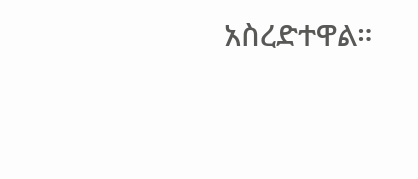አስረድተዋል።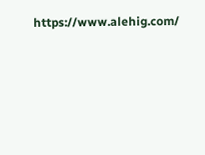https://www.alehig.com/